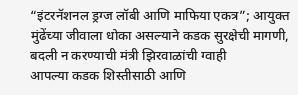“इंटरनॅशनल ड्रग्ज लॉबी आणि माफिया एकत्र”; आयुक्त मुंढेंच्या जीवाला धोका असल्याने कडक सुरक्षेची मागणी, बदली न करण्याची मंत्री झिरवाळांची ग्वाही
आपल्या कडक शिस्तीसाठी आणि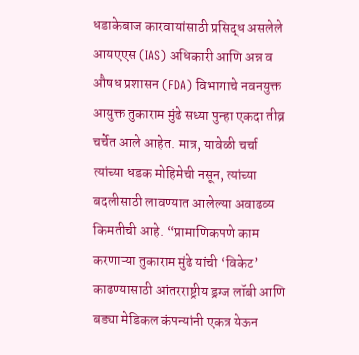धडाकेबाज कारवायांसाठी प्रसिद्ध असलेले आयएएस (IAS) अधिकारी आणि अन्न व औषध प्रशासन (FDA) विभागाचे नवनयुक्त आयुक्त तुकाराम मुंढे सध्या पुन्हा एकदा तीव्र चर्चेत आले आहेत. मात्र, यावेळी चर्चा त्यांच्या धडक मोहिमेची नसून, त्यांच्या बदलीसाठी लावण्यात आलेल्या अवाढव्य किमतीची आहे. “प्रामाणिकपणे काम करणाऱ्या तुकाराम मुंढे यांची ‘विकेट’ काढण्यासाठी आंतरराष्ट्रीय ड्रग्ज लॉबी आणि बड्या मेडिकल कंपन्यांनी एकत्र येऊन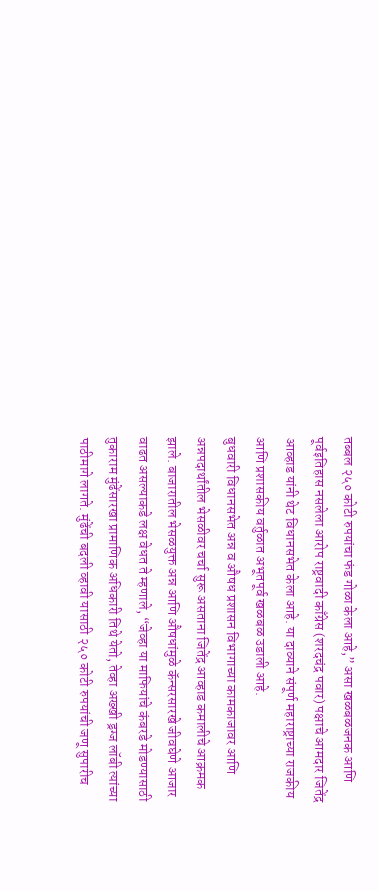तब्बल २५० कोटी रुपयांचा फंड गोळा केला आहे,” असा खळबळजनक आणि पूर्वइतिहास नसलेला आरोप राष्ट्रवादी काँग्रेस (शरदचंद्र पवार) पक्षाचे आमदार जितेंद्र आव्हाड यांनी थेट विधानसभेत केला आहे. या दाव्याने संपूर्ण महाराष्ट्राच्या राजकीय आणि प्रशासकीय वर्तुळात अभूतपूर्व खळबळ उडाली आहे.
बुधवारी विधानसभेत अन्न व औषध प्रशासन विभागाच्या कामकाजावर आणि अन्नपदार्थांतील भेसळीवर चर्चा सुरू असताना जितेंद्र आव्हाड कमालीचे आक्रमक झाले. बाजारातील भेसळयुक्त अन्न आणि औषधांमुळे कॅन्सरसारखे जीवघेणे आजार वाढत असल्याकडे लक्ष वेधत ते म्हणाले, “जेव्हा या माफियांचे कंबरडे मोडण्यासाठी तुकाराम मुंढेंसारखा प्रामाणिक अधिकारी तिथे येतो, तेव्हा अख्खी ड्रग्ज लॉबी त्यांच्या पाठीमागे लागते. मुंढेंची बदली व्हावी यासाठी २५० कोटी रुपयांची जणू सुपारीच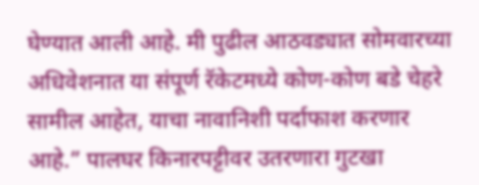घेण्यात आली आहे. मी पुढील आठवड्यात सोमवारच्या अधिवेशनात या संपूर्ण रॅकेटमध्ये कोण-कोण बडे चेहरे सामील आहेत, याचा नावानिशी पर्दाफाश करणार आहे.” पालघर किनारपट्टीवर उतरणारा गुटखा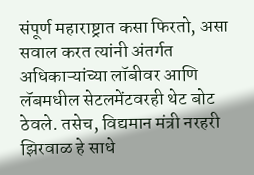संपूर्ण महाराष्ट्रात कसा फिरतो, असा सवाल करत त्यांनी अंतर्गत अधिकाऱ्यांच्या लॉबीवर आणि लॅबमधील सेटलमेंटवरही थेट बोट ठेवले. तसेच, विद्यमान मंत्री नरहरी झिरवाळ हे साधे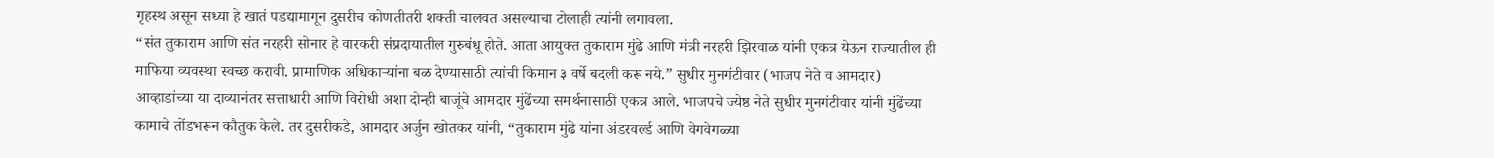गृहस्थ असून सध्या हे खातं पडद्यामागून दुसरीच कोणतीतरी शक्ती चालवत असल्याचा टोलाही त्यांनी लगावला.
“संत तुकाराम आणि संत नरहरी सोनार हे वारकरी संप्रदायातील गुरुबंधू होते. आता आयुक्त तुकाराम मुंढे आणि मंत्री नरहरी झिरवाळ यांनी एकत्र येऊन राज्यातील ही माफिया व्यवस्था स्वच्छ करावी. प्रामाणिक अधिकाऱ्यांना बळ देण्यासाठी त्यांची किमान ३ वर्षे बदली करू नये.” सुधीर मुनगंटीवार (भाजप नेते व आमदार)
आव्हाडांच्या या दाव्यानंतर सत्ताधारी आणि विरोधी अशा दोन्ही बाजूंचे आमदार मुंढेंच्या समर्थनासाठी एकत्र आले. भाजपचे ज्येष्ठ नेते सुधीर मुनगंटीवार यांनी मुंढेंच्या कामाचे तोंडभरून कौतुक केले. तर दुसरीकडे, आमदार अर्जुन खोतकर यांनी, “तुकाराम मुंढे यांना अंडरवर्ल्ड आणि वेगवेगळ्या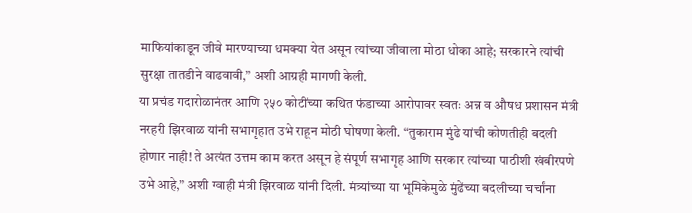माफियांकाडून जीवे मारण्याच्या धमक्या येत असून त्यांच्या जीवाला मोठा धोका आहे; सरकारने त्यांची सुरक्षा तातडीने वाढवावी,” अशी आग्रही मागणी केली.
या प्रचंड गदारोळानंतर आणि २५० कोटींच्या कथित फंडाच्या आरोपावर स्वतः अन्न व औषध प्रशासन मंत्री नरहरी झिरवाळ यांनी सभागृहात उभे राहून मोठी घोषणा केली. “तुकाराम मुंढे यांची कोणतीही बदली होणार नाही! ते अत्यंत उत्तम काम करत असून हे संपूर्ण सभागृह आणि सरकार त्यांच्या पाठीशी खंबीरपणे उभे आहे,” अशी ग्वाही मंत्री झिरवाळ यांनी दिली. मंत्र्यांच्या या भूमिकेमुळे मुंढेंच्या बदलीच्या चर्चांना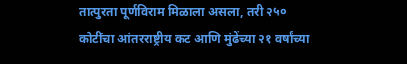तात्पुरता पूर्णविराम मिळाला असला, तरी २५० कोटींचा आंतरराष्ट्रीय कट आणि मुंढेंच्या २१ वर्षांच्या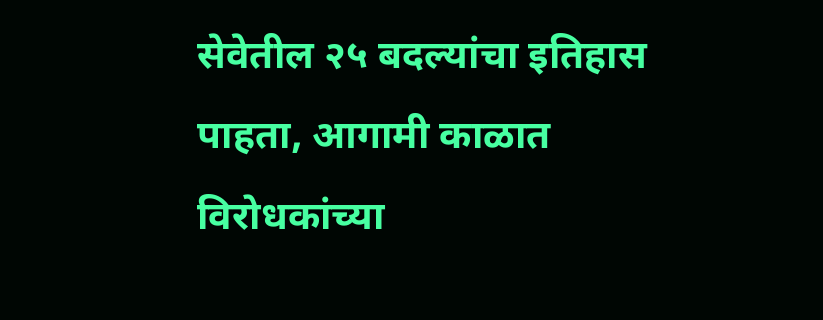सेवेतील २५ बदल्यांचा इतिहास पाहता, आगामी काळात विरोधकांच्या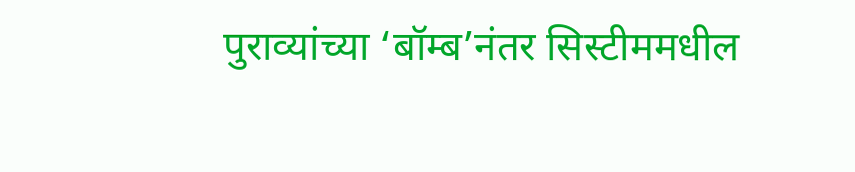पुराव्यांच्या ‘बॉम्ब’नंतर सिस्टीममधील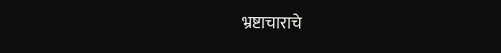भ्रष्टाचाराचे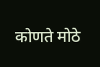कोणते मोठे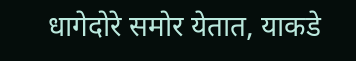धागेदोरे समोर येतात, याकडे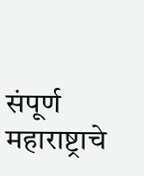संपूर्ण महाराष्ट्राचे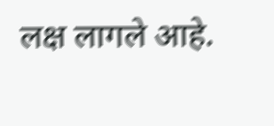लक्ष लागले आहे.